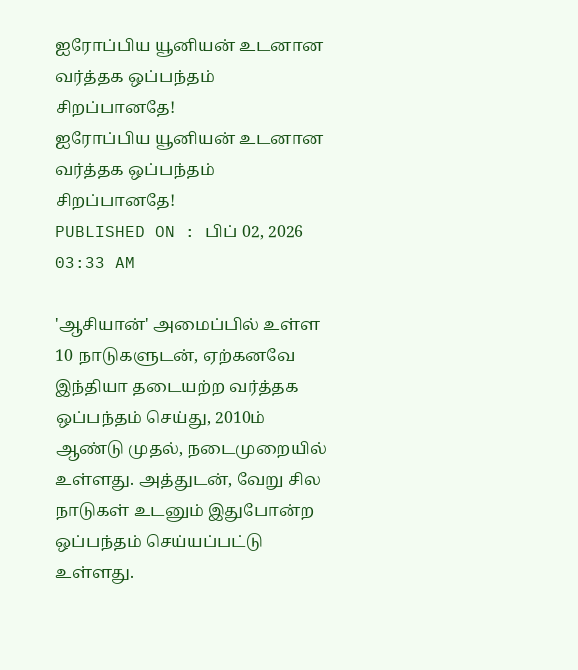ஐரோப்பிய யூனியன் உடனான வர்த்தக ஒப்பந்தம் சிறப்பானதே!
ஐரோப்பிய யூனியன் உடனான வர்த்தக ஒப்பந்தம் சிறப்பானதே!
PUBLISHED ON : பிப் 02, 2026 03:33 AM

'ஆசியான்' அமைப்பில் உள்ள 10 நாடுகளுடன், ஏற்கனவே இந்தியா தடையற்ற வர்த்தக ஒப்பந்தம் செய்து, 2010ம் ஆண்டு முதல், நடைமுறையில் உள்ளது. அத்துடன், வேறு சில நாடுகள் உடனும் இதுபோன்ற ஒப்பந்தம் செய்யப்பட்டு உள்ளது.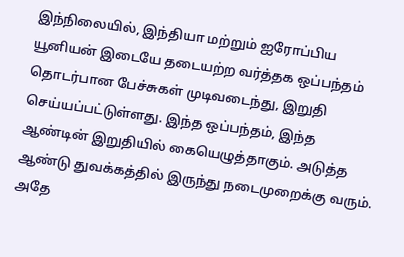இந்நிலையில், இந்தியா மற்றும் ஐரோப்பிய யூனியன் இடையே தடையற்ற வர்த்தக ஒப்பந்தம் தொடர்பான பேச்சுகள் முடிவடைந்து, இறுதி செய்யப்பட்டுள்ளது. இந்த ஒப்பந்தம், இந்த ஆண்டின் இறுதியில் கையெழுத்தாகும். அடுத்த ஆண்டு துவக்கத்தில் இருந்து நடைமுறைக்கு வரும்.
அதே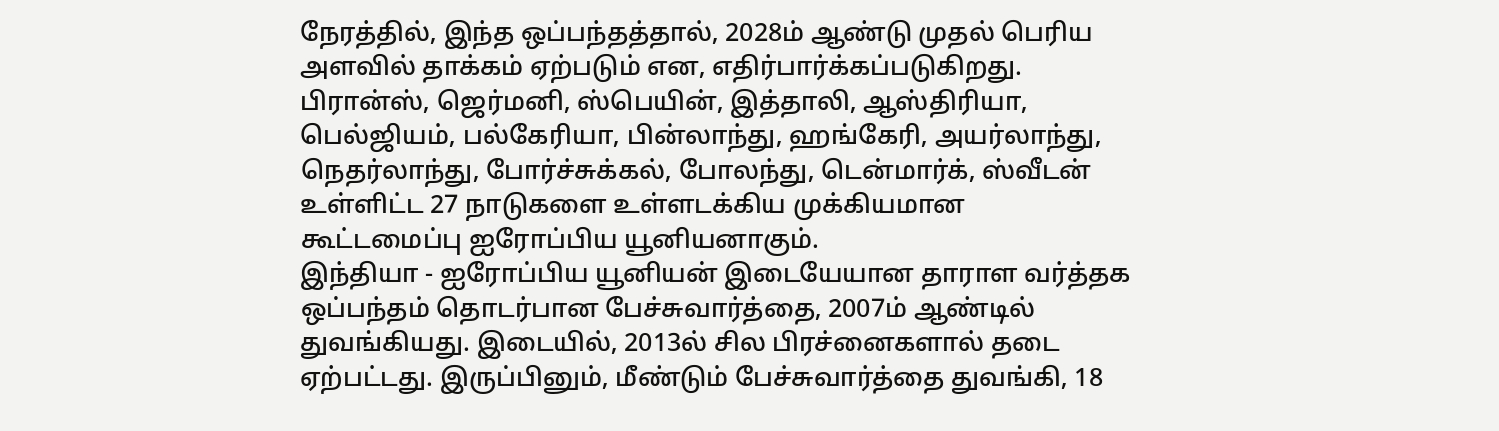நேரத்தில், இந்த ஒப்பந்தத்தால், 2028ம் ஆண்டு முதல் பெரிய அளவில் தாக்கம் ஏற்படும் என, எதிர்பார்க்கப்படுகிறது. பிரான்ஸ், ஜெர்மனி, ஸ்பெயின், இத்தாலி, ஆஸ்திரியா, பெல்ஜியம், பல்கேரியா, பின்லாந்து, ஹங்கேரி, அயர்லாந்து, நெதர்லாந்து, போர்ச்சுக்கல், போலந்து, டென்மார்க், ஸ்வீடன் உள்ளிட்ட 27 நாடுகளை உள்ளடக்கிய முக்கியமான கூட்டமைப்பு ஐரோப்பிய யூனியனாகும்.
இந்தியா - ஐரோப்பிய யூனியன் இடையேயான தாராள வர்த்தக ஒப்பந்தம் தொடர்பான பேச்சுவார்த்தை, 2007ம் ஆண்டில் துவங்கியது. இடையில், 2013ல் சில பிரச்னைகளால் தடை ஏற்பட்டது. இருப்பினும், மீண்டும் பேச்சுவார்த்தை துவங்கி, 18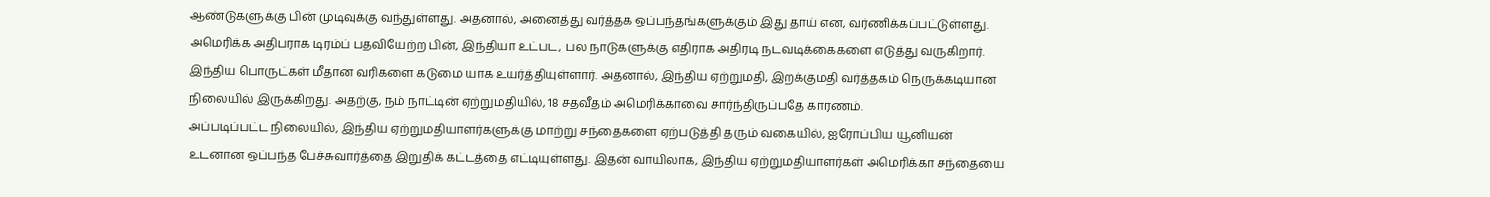ஆண்டுகளுக்கு பின் முடிவுக்கு வந்துள்ளது. அதனால், அனைத்து வர்த்தக ஒப்பந்தங்களுக்கும் இது தாய் என, வர்ணிக்கப்பட்டுள்ளது.
அமெரிக்க அதிபராக டிரம்ப் பதவியேற்ற பின், இந்தியா உட்பட, பல நாடுகளுக்கு எதிராக அதிரடி நடவடிக்கைகளை எடுத்து வருகிறார். இந்திய பொருட்கள் மீதான வரிகளை கடுமை யாக உயர்த்தியுள்ளார். அதனால், இந்திய ஏற்றுமதி, இறக்குமதி வர்த்தகம் நெருக்கடியான நிலையில் இருக்கிறது. அதற்கு, நம் நாட்டின் ஏற்றுமதியில், 18 சதவீதம் அமெரிக்காவை சார்ந்திருப்பதே காரணம்.
அப்படிப்பட்ட நிலையில், இந்திய ஏற்றுமதியாளர்களுக்கு மாற்று சந்தைகளை ஏற்படுத்தி தரும் வகையில், ஐரோப்பிய யூனியன் உடனான ஒப்பந்த பேச்சுவார்த்தை இறுதிக் கட்டத்தை எட்டியுள்ளது. இதன் வாயிலாக, இந்திய ஏற்றுமதியாளர்கள் அமெரிக்கா சந்தையை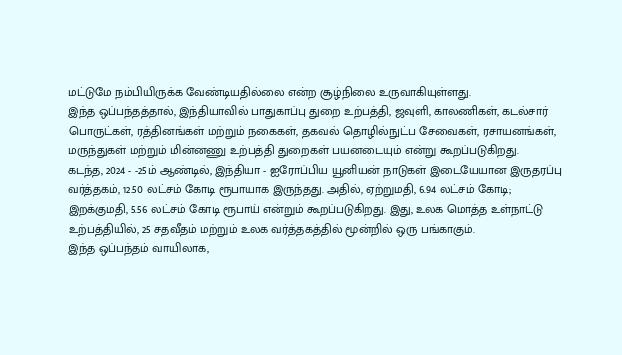மட்டுமே நம்பியிருக்க வேண்டியதில்லை என்ற சூழ்நிலை உருவாகியுள்ளது.
இந்த ஒப்பந்தத்தால், இந்தியாவில் பாதுகாப்பு துறை உற்பத்தி, ஜவுளி, காலணிகள், கடல்சார் பொருட்கள், ரத்தினங்கள் மற்றும் நகைகள், தகவல் தொழில்நுட்ப சேவைகள், ரசாயனங்கள், மருந்துகள் மற்றும் மின்னணு உற்பத்தி துறைகள் பயனடையும் என்று கூறப்படுகிறது.
கடந்த, 2024 - -25ம் ஆண்டில், இந்தியா - ஐரோப்பிய யூனியன் நாடுகள் இடையேயான இருதரப்பு வர்த்தகம், 12.50 லட்சம் கோடி ரூபாயாக இருந்தது. அதில், ஏற்றுமதி, 6.94 லட்சம் கோடி; இறக்குமதி, 5.56 லட்சம் கோடி ரூபாய் என்றும் கூறப்படுகிறது. இது, உலக மொத்த உள்நாட்டு உற்பத்தியில், 25 சதவீதம் மற்றும் உலக வர்த்தகத்தில் மூன்றில் ஒரு பங்காகும்.
இந்த ஒப்பந்தம் வாயிலாக,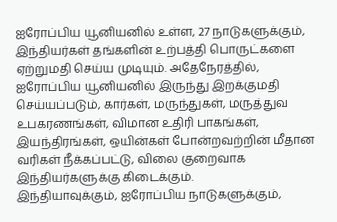ஐரோப்பிய யூனியனில் உள்ள, 27 நாடுகளுக்கும், இந்தியர்கள் தங்களின் உற்பத்தி பொருட்களை ஏற்றுமதி செய்ய முடியும். அதேநேரத்தில், ஐரோப்பிய யூனியனில் இருந்து இறக்குமதி செய்யப்படும், கார்கள், மருந்துகள், மருத்துவ உபகரணங்கள், விமான உதிரி பாகங்கள், இயந்திரங்கள், ஒயின்கள் போன்றவற்றின் மீதான வரிகள் நீக்கப்பட்டு, விலை குறைவாக இந்தியர்களுக்கு கிடைக்கும்.
இந்தியாவுக்கும், ஐரோப்பிய நாடுகளுக்கும்,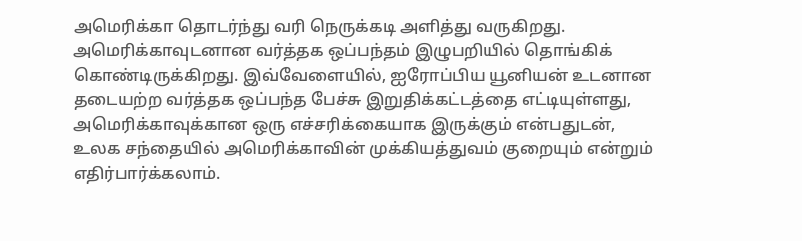அமெரிக்கா தொடர்ந்து வரி நெருக்கடி அளித்து வருகிறது. அமெரிக்காவுடனான வர்த்தக ஒப்பந்தம் இழுபறியில் தொங்கிக் கொண்டிருக்கிறது. இவ்வேளையில், ஐரோப்பிய யூனியன் உடனான தடையற்ற வர்த்தக ஒப்பந்த பேச்சு இறுதிக்கட்டத்தை எட்டியுள்ளது, அமெரிக்காவுக்கான ஒரு எச்சரிக்கையாக இருக்கும் என்பதுடன், உலக சந்தையில் அமெரிக்காவின் முக்கியத்துவம் குறையும் என்றும் எதிர்பார்க்கலாம்.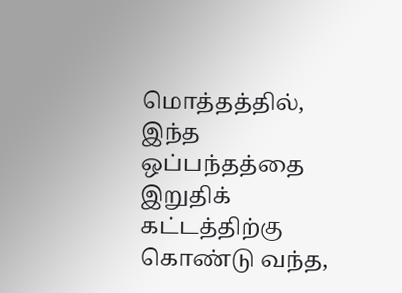மொத்தத்தில், இந்த ஒப்பந்தத்தை இறுதிக் கட்டத்திற்கு கொண்டு வந்த,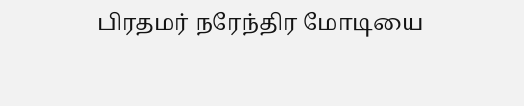பிரதமர் நரேந்திர மோடியை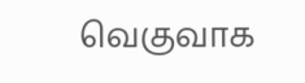வெகுவாக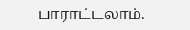பாராட்டலாம்.